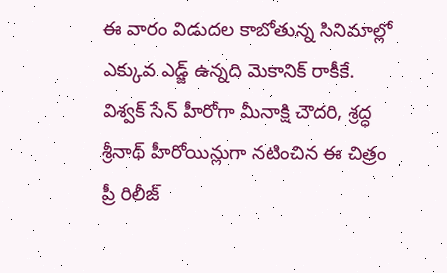ఈ వారం విడుదల కాబోతున్న సినిమాల్లో ఎక్కువ ఎడ్జ్ ఉన్నది మెకానిక్ రాకీకే. విశ్వక్ సేన్ హీరోగా మీనాక్షి చౌదరి, శ్రద్ధ శ్రీనాథ్ హీరోయిన్లుగా నటించిన ఈ చిత్రం ప్రీ రిలీజ్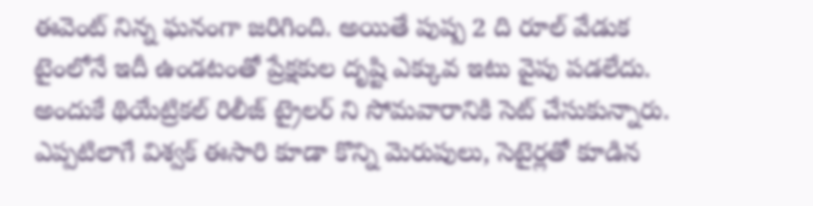ఈవెంట్ నిన్న ఘనంగా జరిగింది. అయితే పుష్ప 2 ది రూల్ వేడుక టైంలోనే ఇదీ ఉండటంతో ప్రేక్షకుల దృష్టి ఎక్కువ ఇటు వైపు పడలేదు. అందుకే థియేట్రికల్ రిలీజ్ ట్రైలర్ ని సోమవారానికి సెట్ చేసుకున్నారు. ఎప్పటిలాగే విశ్వక్ ఈసారి కూడా కొన్ని మెరుపులు, సెటైర్లతో కూడిన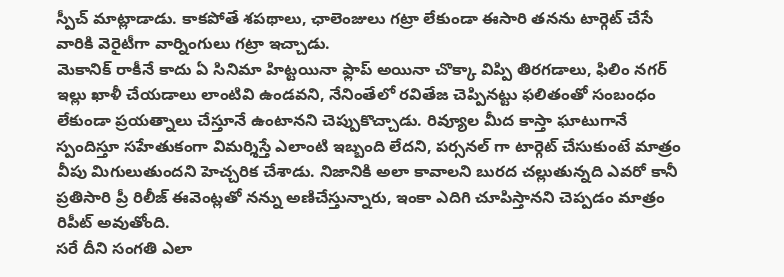స్పీచ్ మాట్లాడాడు. కాకపోతే శపథాలు, ఛాలెంజులు గట్రా లేకుండా ఈసారి తనను టార్గెట్ చేసే వారికి వెరైటీగా వార్నింగులు గట్రా ఇచ్చాడు.
మెకానిక్ రాకీనే కాదు ఏ సినిమా హిట్టయినా ఫ్లాప్ అయినా చొక్కా విప్పి తిరగడాలు, ఫిలిం నగర్ ఇల్లు ఖాళీ చేయడాలు లాంటివి ఉండవని, నేనింతేలో రవితేజ చెప్పినట్టు ఫలితంతో సంబంధం లేకుండా ప్రయత్నాలు చేస్తూనే ఉంటానని చెప్పుకొచ్చాడు. రివ్యూల మీద కాస్తా ఘాటుగానే స్పందిస్తూ సహేతుకంగా విమర్శిస్తే ఎలాంటి ఇబ్బంది లేదని, పర్సనల్ గా టార్గెట్ చేసుకుంటే మాత్రం వీపు మిగులుతుందని హెచ్చరిక చేశాడు. నిజానికి అలా కావాలని బురద చల్లుతున్నది ఎవరో కానీ ప్రతిసారి ప్రీ రిలీజ్ ఈవెంట్లతో నన్ను అణిచేస్తున్నారు, ఇంకా ఎదిగి చూపిస్తానని చెప్పడం మాత్రం రిపీట్ అవుతోంది.
సరే దీని సంగతి ఎలా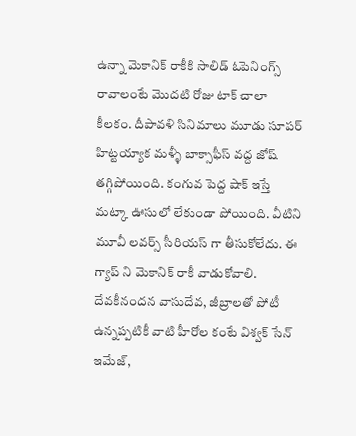ఉన్నా మెకానిక్ రాకీకి సాలిడ్ ఓపెనింగ్స్ రావాలంటే మొదటి రోజు టాక్ చాలా కీలకం. దీపావళి సినిమాలు మూడు సూపర్ హిట్టయ్యాక మళ్ళీ బాక్సాఫీస్ వద్ద జోష్ తగ్గిపోయింది. కంగువ పెద్ద షాక్ ఇస్తే మట్కా ఊసులో లేకుండా పోయింది. వీటిని మూవీ లవర్స్ సీరియస్ గా తీసుకోలేదు. ఈ గ్యాప్ ని మెకానిక్ రాకీ వాడుకోవాలి. దేవకీనందన వాసుదేవ, జీబ్రాలతో పోటీ ఉన్నప్పటికీ వాటి హీరోల కంటే విశ్వక్ సేన్ ఇమేజ్,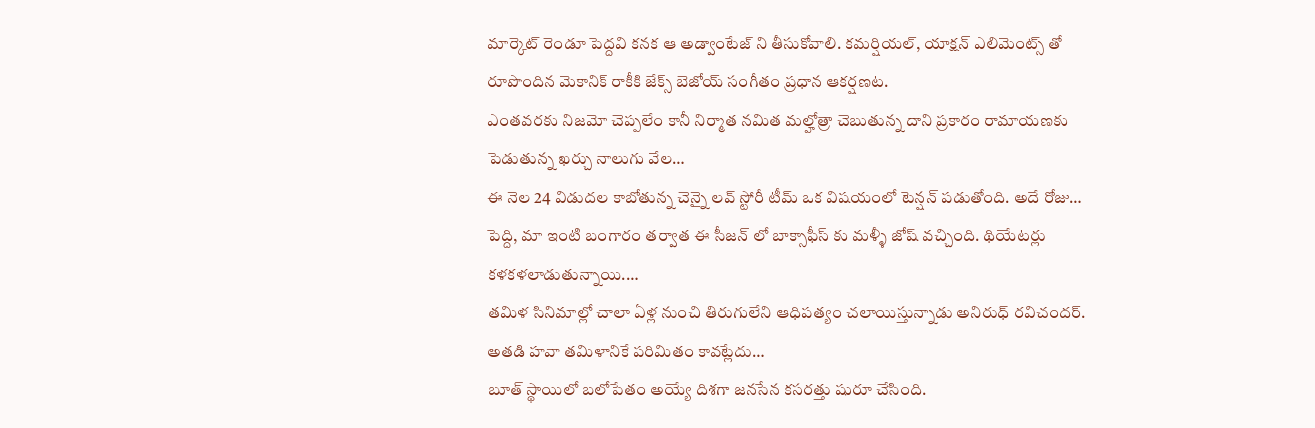మార్కెట్ రెండూ పెద్దవి కనక ఆ అడ్వాంటేజ్ ని తీసుకోవాలి. కమర్షియల్, యాక్షన్ ఎలిమెంట్స్ తో రూపొందిన మెకానిక్ రాకీకి జేక్స్ బెజోయ్ సంగీతం ప్రధాన ఆకర్షణట.
ఎంతవరకు నిజమో చెప్పలేం కానీ నిర్మాత నమిత మల్హోత్రా చెబుతున్న దాని ప్రకారం రామాయణకు పెడుతున్న ఖర్చు నాలుగు వేల…
ఈ నెల 24 విడుదల కాబోతున్న చెన్నై లవ్ స్టోరీ టీమ్ ఒక విషయంలో టెన్షన్ పడుతోంది. అదే రోజు…
పెద్ది, మా ఇంటి బంగారం తర్వాత ఈ సీజన్ లో బాక్సాఫీస్ కు మళ్ళీ జోష్ వచ్చింది. థియేటర్లు కళకళలాడుతున్నాయి.…
తమిళ సినిమాల్లో చాలా ఏళ్ల నుంచి తిరుగులేని ఆధిపత్యం చలాయిస్తున్నాడు అనిరుధ్ రవిచందర్. అతడి హవా తమిళానికే పరిమితం కావట్లేదు…
బూత్ స్థాయిలో బలోపేతం అయ్యే దిశగా జనసేన కసరత్తు షురూ చేసింది.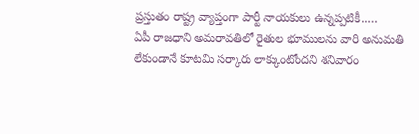ప్రస్తుతం రాష్ట్ర వ్యాప్తంగా పార్టీ నాయకులు ఉన్నప్పటికీ..…
ఏపీ రాజధాని అమరావతిలో రైతుల భూములను వారి అనుమతి లేకుండానే కూటమి సర్కారు లాక్కుంటోందని శనివారం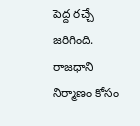పెద్ద రచ్చే జరిగింది. రాజధాని నిర్మాణం కోసం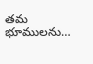తమ భూములను…